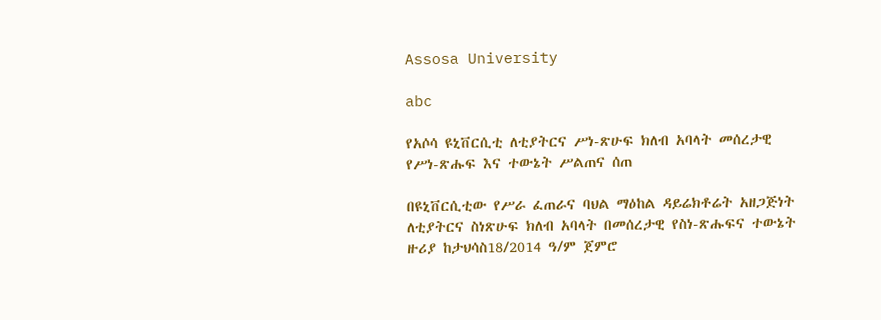Assosa University

abc

የአሶሳ ዩኒቨርሲቲ ለቲያትርና ሥነ-ጽሁፍ ክለብ አባላት መሰረታዊ የሥነ-ጽሑፍ እና ተውኔት ሥልጠና ሰጠ

በዩኒቨርሲቲው የሥራ ፈጠራና ባህል ማዕከል ዳይሬክቶሬት አዘጋጅነት ለቲያትርና ስነጽሁፍ ክለብ አባላት በመሰረታዊ የስነ-ጽሑፍና ተውኔት ዙሪያ ከታህሳስ18/2014 ዓ/ም ጀምሮ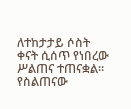ለተከታታይ ሶስት ቀናት ሲሰጥ የነበረው ሥልጠና ተጠናቋል። የስልጠናው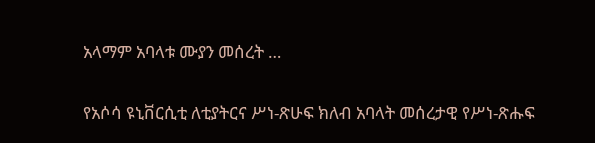አላማም አባላቱ ሙያን መሰረት …

የአሶሳ ዩኒቨርሲቲ ለቲያትርና ሥነ-ጽሁፍ ክለብ አባላት መሰረታዊ የሥነ-ጽሑፍ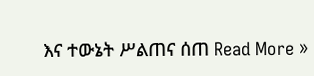እና ተውኔት ሥልጠና ሰጠ Read More »